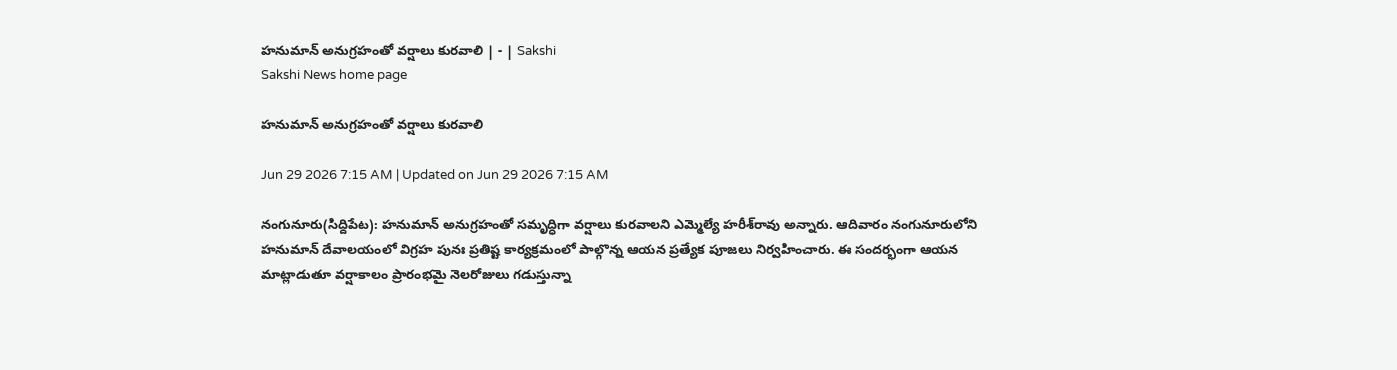హనుమాన్‌ అనుగ్రహంతో వర్షాలు కురవాలి | - | Sakshi
Sakshi News home page

హనుమాన్‌ అనుగ్రహంతో వర్షాలు కురవాలి

Jun 29 2026 7:15 AM | Updated on Jun 29 2026 7:15 AM

నంగునూరు(సిద్దిపేట): హనుమాన్‌ అనుగ్రహంతో సమృద్ధిగా వర్షాలు కురవాలని ఎమ్మెల్యే హరీశ్‌రావు అన్నారు. ఆదివారం నంగునూరులోని హనుమాన్‌ దేవాలయంలో విగ్రహ పునః ప్రతిష్ట కార్యక్రమంలో పాల్గొన్న ఆయన ప్రత్యేక పూజలు నిర్వహించారు. ఈ సందర్భంగా ఆయన మాట్లాడుతూ వర్షాకాలం ప్రారంభమై నెలరోజులు గడుస్తున్నా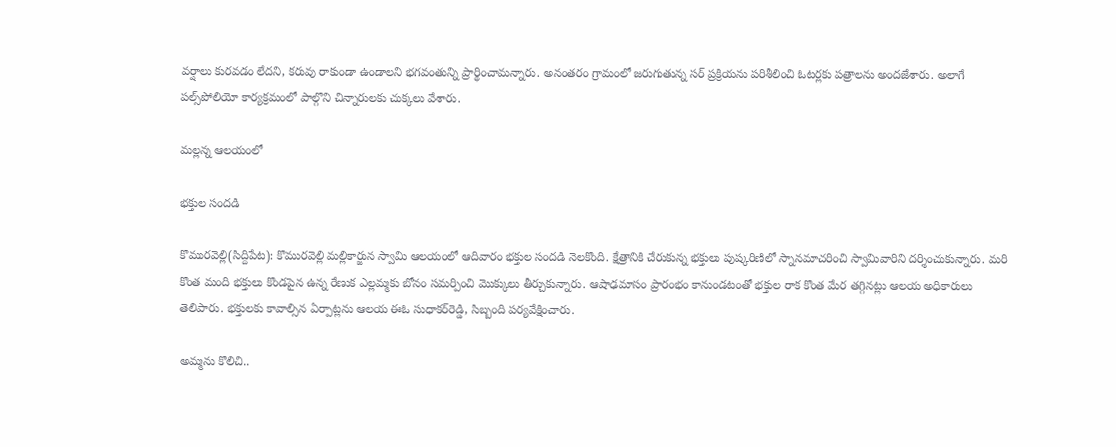వర్షాలు కురవడం లేదని, కరువు రాకుండా ఉండాలని భగవంతున్ని ప్రార్థించామన్నారు. అనంతరం గ్రామంలో జరుగుతున్న సర్‌ ప్రక్రియను పరిశీలించి ఓటర్లకు పత్రాలను అందజేశారు. అలాగే పల్స్‌పోలియో కార్యక్రమంలో పాల్గొని చిన్నారులకు చుక్కలు వేశారు.

మల్లన్న ఆలయంలో

భక్తుల సందడి

కొమురవెల్లి(సిద్దిపేట): కొమురవెల్లి మల్లికార్జున స్వామి ఆలయంలో ఆదివారం భక్తుల సందడి నెలకొంది. క్షేత్రానికి చేరుకున్న భక్తులు పుష్కరిణిలో స్నానమాచరించి స్వామివారిని దర్శించుకున్నారు. మరి కొంత మంది భక్తులు కొండపైన ఉన్న రేణుక ఎల్లమ్మకు బోనం సమర్పించి మొక్కులు తీర్చుకున్నారు. ఆషాఢమాసం ప్రారంభం కానుండటంతో భక్తుల రాక కొంత మేర తగ్గినట్లు ఆలయ అధికారులు తెలిపారు. భక్తులకు కావాల్సిన ఏర్పాట్లను ఆలయ ఈఓ సుధాకర్‌రెడ్డి, సిబ్బంది పర్యవేక్షించారు.

అమ్మను కొలిచి..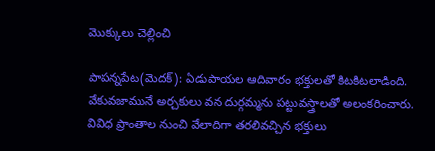మొక్కులు చెల్లించి

పాపన్నపేట(మెదక్‌): ఏడుపాయల ఆదివారం భక్తులతో కిటకిటలాడింది. వేకువజామునే అర్చకులు వన దుర్గమ్మను పట్టువస్త్రాలతో అలంకరించారు. వివిధ ప్రాంతాల నుంచి వేలాదిగా తరలివచ్చిన భక్తులు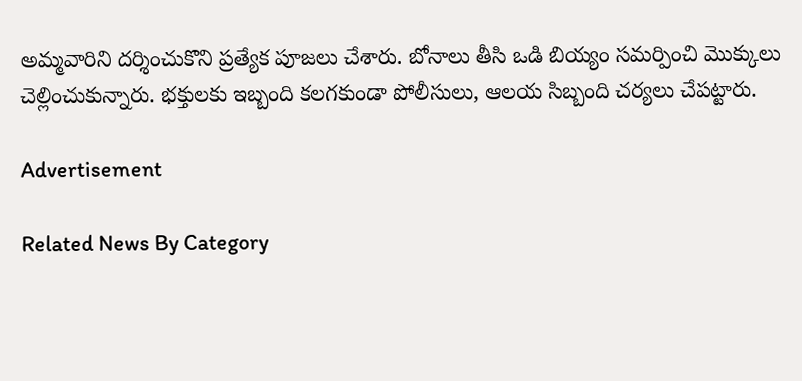అమ్మవారిని దర్శించుకొని ప్రత్యేక పూజలు చేశారు. బోనాలు తీసి ఒడి బియ్యం సమర్పించి మొక్కులు చెల్లించుకున్నారు. భక్తులకు ఇబ్బంది కలగకుండా పోలీసులు, ఆలయ సిబ్బంది చర్యలు చేపట్టారు.

Advertisement

Related News By Category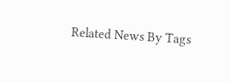Related News By Tags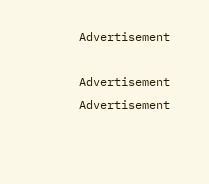Advertisement

Advertisement
Advertisement